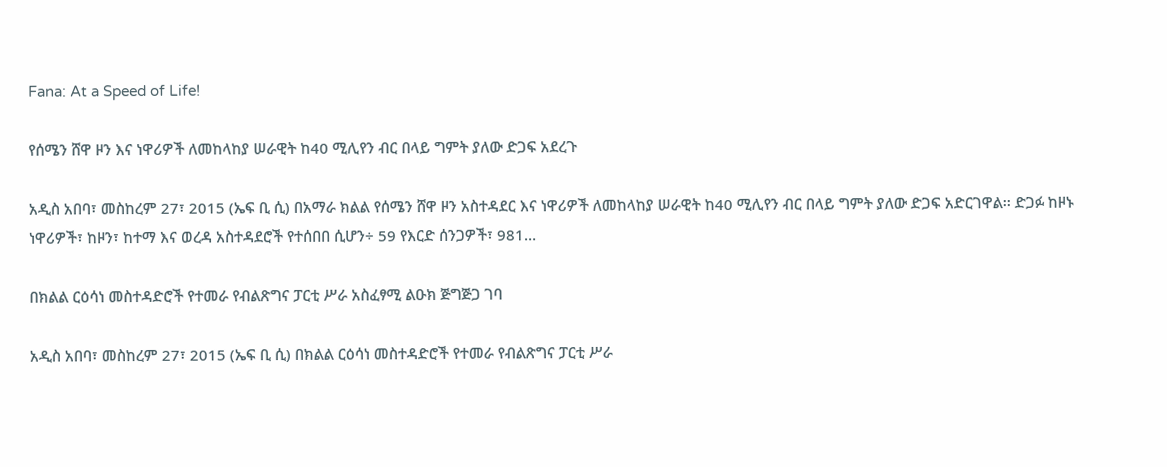Fana: At a Speed of Life!

የሰሜን ሸዋ ዞን እና ነዋሪዎች ለመከላከያ ሠራዊት ከ40 ሚሊየን ብር በላይ ግምት ያለው ድጋፍ አደረጉ

አዲስ አበባ፣ መስከረም 27፣ 2015 (ኤፍ ቢ ሲ) በአማራ ክልል የሰሜን ሸዋ ዞን አስተዳደር እና ነዋሪዎች ለመከላከያ ሠራዊት ከ40 ሚሊየን ብር በላይ ግምት ያለው ድጋፍ አድርገዋል፡፡ ድጋፉ ከዞኑ ነዋሪዎች፣ ከዞን፣ ከተማ እና ወረዳ አስተዳደሮች የተሰበበ ሲሆን÷ 59 የእርድ ሰንጋዎች፣ 981…

በክልል ርዕሳነ መስተዳድሮች የተመራ የብልጽግና ፓርቲ ሥራ አስፈፃሚ ልዑክ ጅግጅጋ ገባ

አዲስ አበባ፣ መስከረም 27፣ 2015 (ኤፍ ቢ ሲ) በክልል ርዕሳነ መስተዳድሮች የተመራ የብልጽግና ፓርቲ ሥራ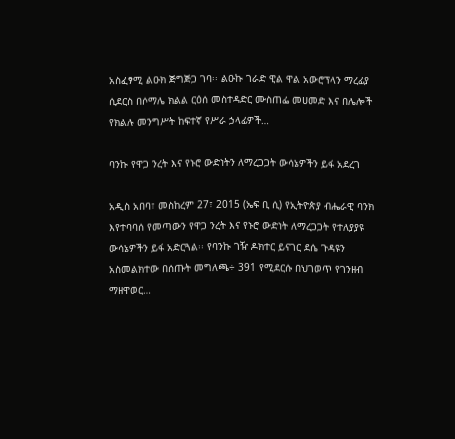አስፈፃሚ ልዑክ ጅግጅጋ ገባ፡፡ ልዑኩ ገራድ ዊል ዋል አውሮፕላን ማረፊያ ሲደርስ በሶማሌ ክልል ርዕሰ መስተዳድር ሙስጠፌ መሀመድ እና በሌሎች የክልሉ መንግሥት ከፍተኛ የሥራ ኃላፊዎች…

ባንኩ የዋጋ ንረት እና የኑሮ ውድነትን ለማረጋጋት ውሳኔዎችን ይፋ አደረገ

አዲስ አበባ፣ መስከረም 27፣ 2015 (ኤፍ ቢ ሲ) የኢትዮጵያ ብሔራዊ ባንክ እየተባባሰ የመጣውን የዋጋ ንረት እና የኑሮ ውድነት ለማረጋጋት የተለያያዩ ውሳኔዎችን ይፋ አድርጓል፡፡ የባንኩ ገዥ ዶክተር ይናገር ደሴ ጉዳዩን አስመልክተው በሰጡት መግለጫ÷ 391 የሚደርሱ በህገወጥ የገንዘብ ማዘዋወር…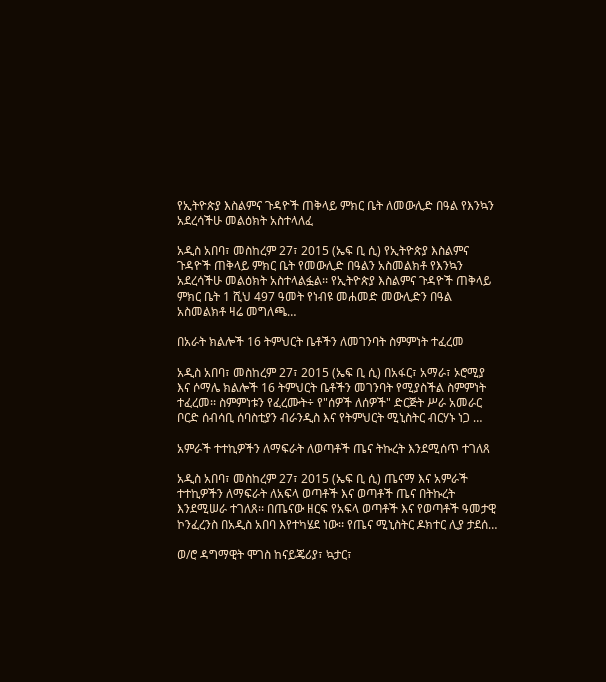የኢትዮጵያ እስልምና ጉዳዮች ጠቅላይ ምክር ቤት ለመውሊድ በዓል የእንኳን አደረሳችሁ መልዕክት አስተላለፈ

አዲስ አበባ፣ መስከረም 27፣ 2015 (ኤፍ ቢ ሲ) የኢትዮጵያ እስልምና ጉዳዮች ጠቅላይ ምክር ቤት የመውሊድ በዓልን አስመልክቶ የእንኳን አደረሳችሁ መልዕክት አስተላልፏል፡፡ የኢትዮጵያ እስልምና ጉዳዮች ጠቅላይ ምክር ቤት 1 ሺህ 497 ዓመት የነብዩ መሐመድ መውሊድን በዓል አስመልክቶ ዛሬ መግለጫ…

በአራት ክልሎች 16 ትምህርት ቤቶችን ለመገንባት ስምምነት ተፈረመ

አዲስ አበባ፣ መስከረም 27፣ 2015 (ኤፍ ቢ ሲ) በአፋር፣ አማራ፣ ኦሮሚያ እና ሶማሌ ክልሎች 16 ትምህርት ቤቶችን መገንባት የሚያስችል ስምምነት ተፈረመ፡፡ ስምምነቱን የፈረሙት÷ የ"ሰዎች ለሰዎች" ድርጅት ሥራ አመራር ቦርድ ሰብሳቢ ሰባስቲያን ብራንዲስ እና የትምህርት ሚኒስትር ብርሃኑ ነጋ …

አምራች ተተኪዎችን ለማፍራት ለወጣቶች ጤና ትኩረት እንደሚሰጥ ተገለጸ

አዲስ አበባ፣ መስከረም 27፣ 2015 (ኤፍ ቢ ሲ) ጤናማ እና አምራች ተተኪዎችን ለማፍራት ለአፍላ ወጣቶች እና ወጣቶች ጤና በትኩረት እንደሚሠራ ተገለጸ፡፡ በጤናው ዘርፍ የአፍላ ወጣቶች እና የወጣቶች ዓመታዊ ኮንፈረንስ በአዲስ አበባ እየተካሄደ ነው፡፡ የጤና ሚኒስትር ዶክተር ሊያ ታደሰ…

ወ/ሮ ዳግማዊት ሞገስ ከናይጄሪያ፣ ኳታር፣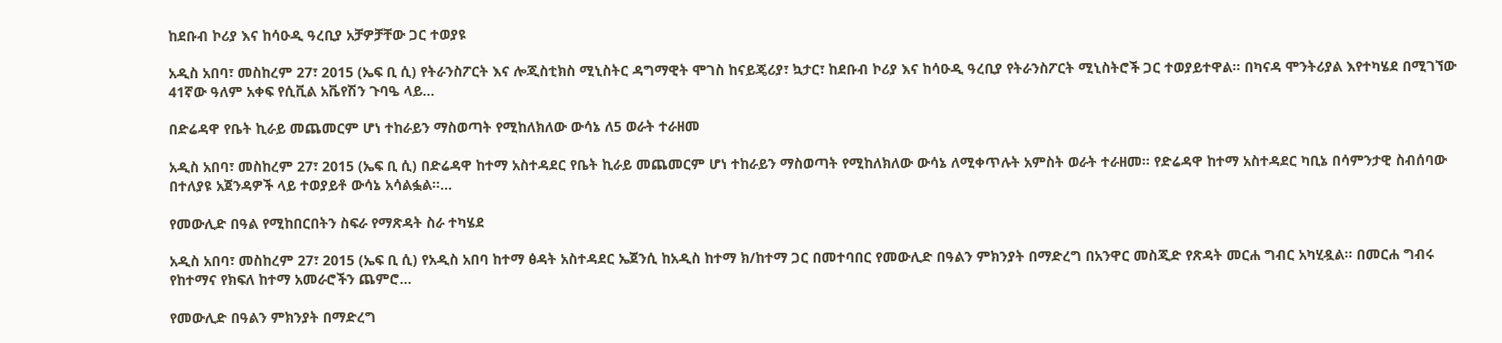ከደቡብ ኮሪያ እና ከሳዑዲ ዓረቢያ አቻዎቻቸው ጋር ተወያዩ

አዲስ አበባ፣ መስከረም 27፣ 2015 (ኤፍ ቢ ሲ) የትራንስፖርት እና ሎጂስቲክስ ሚኒስትር ዳግማዊት ሞገስ ከናይጄሪያ፣ ኳታር፣ ከደቡብ ኮሪያ እና ከሳዑዲ ዓረቢያ የትራንስፖርት ሚኒስትሮች ጋር ተወያይተዋል፡፡ በካናዳ ሞንትሪያል እየተካሄደ በሚገኘው 41ኛው ዓለም አቀፍ የሲቪል አቬየሽን ጉባዔ ላይ…

በድሬዳዋ የቤት ኪራይ መጨመርም ሆነ ተከራይን ማስወጣት የሚከለክለው ውሳኔ ለ5 ወራት ተራዘመ

አዲስ አበባ፣ መስከረም 27፣ 2015 (ኤፍ ቢ ሲ) በድሬዳዋ ከተማ አስተዳደር የቤት ኪራይ መጨመርም ሆነ ተከራይን ማስወጣት የሚከለክለው ውሳኔ ለሚቀጥሉት አምስት ወራት ተራዘመ፡፡ የድሬዳዋ ከተማ አስተዳደር ካቢኔ በሳምንታዊ ስብሰባው በተለያዩ አጀንዳዎች ላይ ተወያይቶ ውሳኔ አሳልፏል፡፡…

የመውሊድ በዓል የሚከበርበትን ስፍራ የማጽዳት ስራ ተካሄደ

አዲስ አበባ፣ መስከረም 27፣ 2015 (ኤፍ ቢ ሲ) የአዲስ አበባ ከተማ ፅዳት አስተዳደር ኤጀንሲ ከአዲስ ከተማ ክ/ከተማ ጋር በመተባበር የመውሊድ በዓልን ምክንያት በማድረግ በአንዋር መስጂድ የጽዳት መርሐ ግብር አካሂዷል፡፡ በመርሐ ግብሩ የከተማና የክፍለ ከተማ አመራሮችን ጨምሮ…

የመውሊድ በዓልን ምክንያት በማድረግ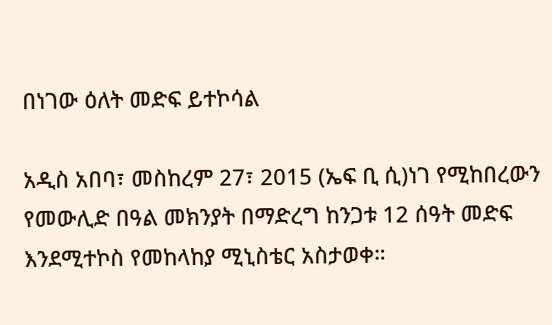በነገው ዕለት መድፍ ይተኮሳል

አዲስ አበባ፣ መስከረም 27፣ 2015 (ኤፍ ቢ ሲ)ነገ የሚከበረውን የመውሊድ በዓል መክንያት በማድረግ ከንጋቱ 12 ሰዓት መድፍ እንደሚተኮስ የመከላከያ ሚኒስቴር አስታወቀ።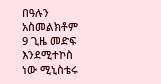በዓሉን አስመልክቶም 9 ጊዜ መድፍ እንደሚተኮስ ነው ሚኒስቴሩ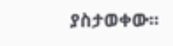ያስታወቀው፡፡